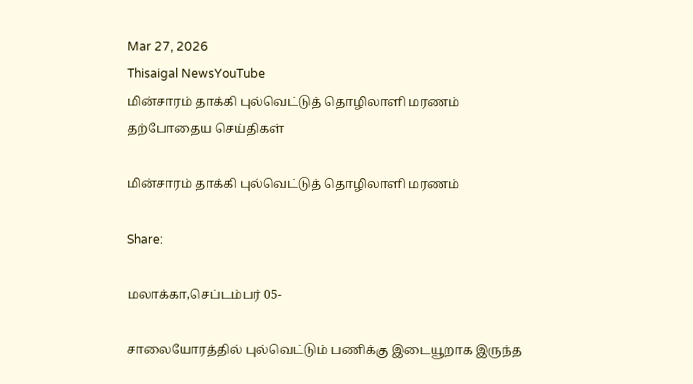Mar 27, 2026
Thisaigal NewsYouTube
மின்சாரம் தாக்கி புல்வெட்டுத் தொழிலாளி மரணம்
தற்போதைய செய்திகள்

மின்சாரம் தாக்கி புல்வெட்டுத் தொழிலாளி மரணம்

Share:

மலாக்கா,செப்டம்பர் 05-

சாலையோரத்தில் புல்வெட்டும் பணிக்கு இடையூறாக இருந்த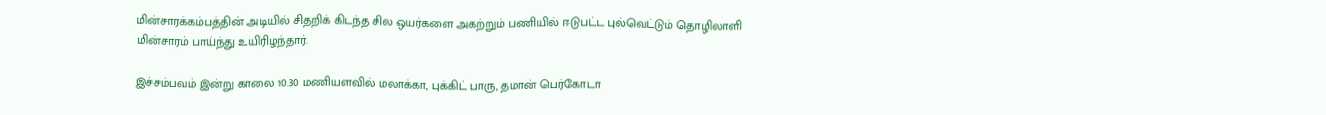மின்சாரக்கம்பத்தின் அடியில் சிதறிக் கிடந்த சில ஒயர்களை அகற்றும் பணியில் ஈடுபட்ட புல்வெட்டும் தொழிலாளி மின்சாரம் பாய்ந்து உயிரிழந்தார்.

இச்சம்பவம் இன்று காலை 10.30 மணியளவில் மலாக்கா, புக்கிட் பாரு, தமான் பெர்கோடா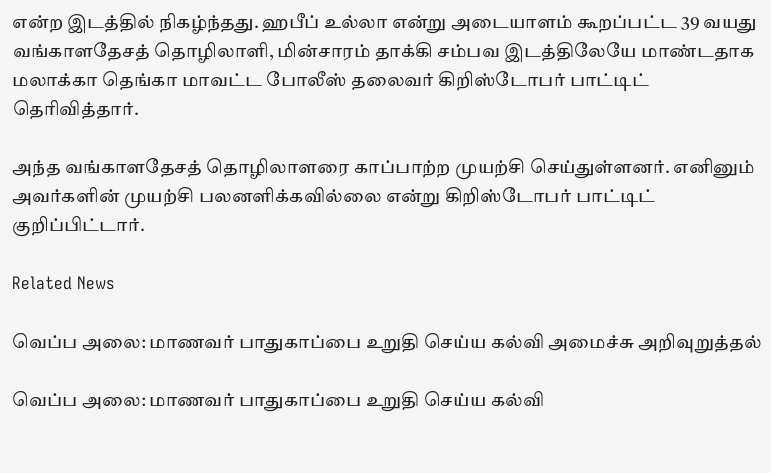என்ற இடத்தில் நிகழ்ந்தது. ஹபீப் உல்லா என்று அடையாளம் கூறப்பட்ட 39 வயது வங்காளதேசத் தொழிலாளி, மின்சாரம் தாக்கி சம்பவ இடத்திலேயே மாண்டதாக மலாக்கா தெங்கா மாவட்ட போலீஸ் தலைவர் கிறிஸ்டோபர் பாட்டிட் தெரிவித்தார்.

அந்த வங்காளதேசத் தொழிலாளரை காப்பாற்ற முயற்சி செய்துள்ளனர். எனினும் அவர்களின் முயற்சி பலனளிக்கவில்லை என்று கிறிஸ்டோபர் பாட்டிட் குறிப்பிட்டார்.

Related News

வெப்ப அலை: மாணவர் பாதுகாப்பை உறுதி செய்ய கல்வி அமைச்சு அறிவுறுத்தல்

வெப்ப அலை: மாணவர் பாதுகாப்பை உறுதி செய்ய கல்வி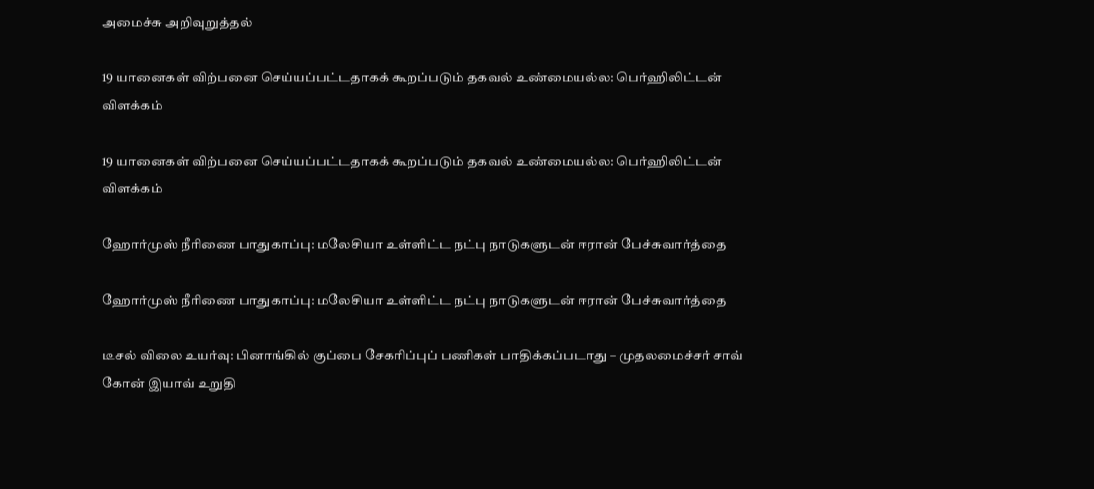அமைச்சு அறிவுறுத்தல்

19 யானைகள் விற்பனை செய்யப்பட்டதாகக் கூறப்படும் தகவல் உண்மையல்ல: பெர்ஹிலிட்டன்  விளக்கம்

19 யானைகள் விற்பனை செய்யப்பட்டதாகக் கூறப்படும் தகவல் உண்மையல்ல: பெர்ஹிலிட்டன் விளக்கம்

ஹோர்முஸ் நீரிணை பாதுகாப்பு: மலேசியா உள்ளிட்ட நட்பு நாடுகளுடன் ஈரான் பேச்சுவார்த்தை

ஹோர்முஸ் நீரிணை பாதுகாப்பு: மலேசியா உள்ளிட்ட நட்பு நாடுகளுடன் ஈரான் பேச்சுவார்த்தை

டீசல் விலை உயர்வு: பினாங்கில் குப்பை சேகரிப்புப் பணிகள் பாதிக்கப்படாது – முதலமைச்சர் சாவ் கோன் இயாவ் உறுதி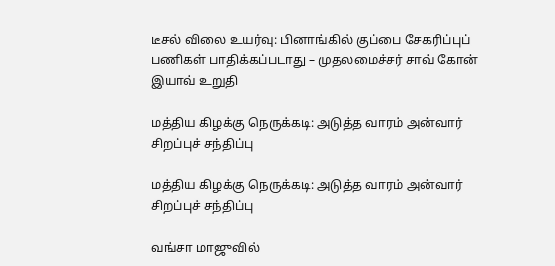டீசல் விலை உயர்வு: பினாங்கில் குப்பை சேகரிப்புப் பணிகள் பாதிக்கப்படாது – முதலமைச்சர் சாவ் கோன் இயாவ் உறுதி

மத்திய கிழக்கு நெருக்கடி: அடுத்த வாரம் அன்வார் சிறப்புச் சந்திப்பு

மத்திய கிழக்கு நெருக்கடி: அடுத்த வாரம் அன்வார் சிறப்புச் சந்திப்பு

வங்சா மாஜுவில்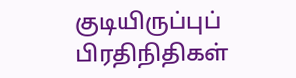குடியிருப்புப் பிரதிநிதிகள்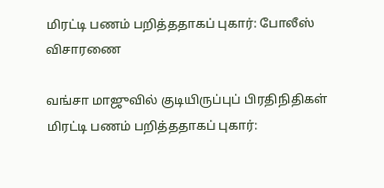மிரட்டி பணம் பறித்ததாகப் புகார்: போலீஸ் விசாரணை

வங்சா மாஜுவில் குடியிருப்புப் பிரதிநிதிகள் மிரட்டி பணம் பறித்ததாகப் புகார்: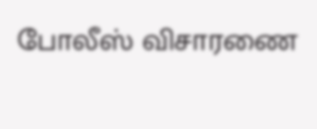போலீஸ் விசாரணை